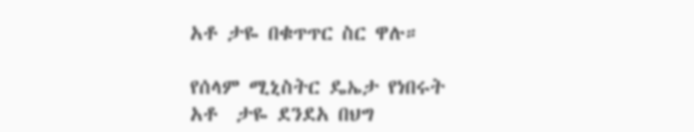አቶ ታዬ በቁጥጥር ስር ዋሉ።

የሰላም ሚኒስትር ዴኤታ የነበሩት አቶ  ታዬ ደንደአ በህግ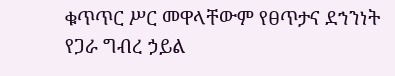ቁጥጥር ሥር መዋላቸውም የፀጥታና ደኀንነት የጋራ ግብረ ኃይል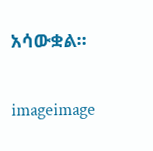አሳውቋል።

imageimage